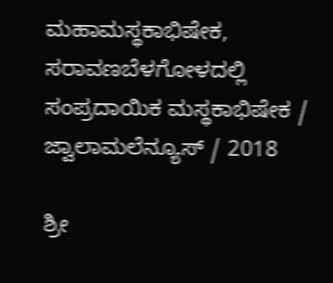ಮಹಾಮಸ್ಥಕಾಭಿಷೇಕ, ಸರಾವಣಬೆಳಗೋಳದಲ್ಲಿ ಸಂಪ್ರದಾಯಿಕ ಮಸ್ಥಕಾಭಿಷೇಕ / ಜ್ವಾಲಾಮಲೆನ್ಯೂಸ್ / 2018

ಶ್ರೀ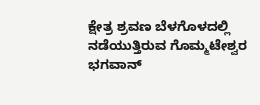ಕ್ಷೇತ್ರ ಶ್ರವಣ ಬೆಳಗೊಳದಲ್ಲಿ ನಡೆಯುತ್ತಿರುವ ಗೊಮ್ಮಟೇಶ್ವರ ಭಗವಾನ್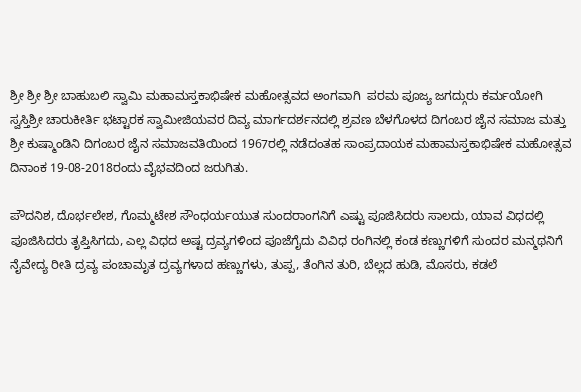ಶ್ರೀ ಶ್ರೀ ಶ್ರೀ ಬಾಹುಬಲಿ ಸ್ವಾಮಿ ಮಹಾಮಸ್ತಕಾಭಿಷೇಕ ಮಹೋತ್ಸವದ ಅಂಗವಾಗಿ  ಪರಮ ಪೂಜ್ಯ ಜಗದ್ಗುರು ಕರ್ಮಯೋಗಿ ಸ್ವಸ್ತಿಶ್ರೀ ಚಾರುಕೀರ್ತಿ ಭಟ್ಟಾರಕ ಸ್ವಾಮೀಜಿಯವರ ದಿವ್ಯ ಮಾರ್ಗದರ್ಶನದಲ್ಲಿ ಶ್ರವಣ ಬೆಳಗೊಳದ ದಿಗಂಬರ ಜೈನ ಸಮಾಜ ಮತ್ತು ಶ್ರೀ ಕುಷ್ಮಾಂಡಿನಿ ದಿಗಂಬರ ಜೈನ ಸಮಾಜವತಿಯಿಂದ 1967ರಲ್ಲಿ ನಡೆದಂತಹ ಸಾಂಪ್ರದಾಯಕ ಮಹಾಮಸ್ತಕಾಭಿಷೇಕ ಮಹೋತ್ಸವ ದಿನಾಂಕ 19-08-2018ರಂದು ವೈಭವದಿಂದ ಜರುಗಿತು.

ಪೌದನಿಶ, ದೊರ್ಭಲೇಶ, ಗೊಮ್ಮಟೇಶ ಸೌಂಧರ್ಯಯುತ ಸುಂದರಾಂಗನಿಗೆ ಎಷ್ಟು ಪೂಜಿಸಿದರು ಸಾಲದು, ಯಾವ ವಿಧದಲ್ಲಿ ಪೂಜಿಸಿದರು ತೃಪ್ತಿಸಿಗದು, ಎಲ್ಲ ವಿಧದ ಅಷ್ಟ ದ್ರವ್ಯಗಳಿಂದ ಪೂಜೆಗೈದು ವಿವಿಧ ರಂಗಿನಲ್ಲಿ ಕಂಡ ಕಣ್ಣುಗಳಿಗೆ ಸುಂದರ ಮನ್ಮಥನಿಗೆ ನೈವೇದ್ಯ ರೀತಿ ದ್ರವ್ಯ ಪಂಚಾಮೃತ ದ್ರವ್ಯಗಳಾದ ಹಣ್ಣುಗಳು, ತುಪ್ಪ, ತೆಂಗಿನ ತುರಿ, ಬೆಲ್ಲದ ಹುಡಿ, ಮೊಸರು, ಕಡಲೆ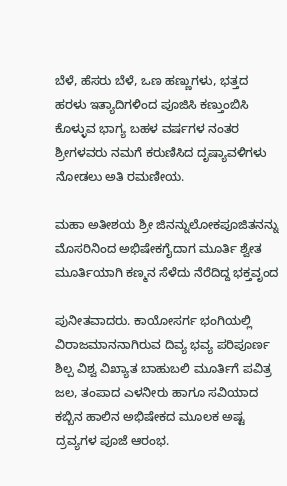ಬೆಳೆ, ಹೆಸರು ಬೆಳೆ, ಒಣ ಹಣ್ಣುಗಳು, ಭತ್ತದ ಹರಳು ಇತ್ಯಾದಿಗಳಿಂದ ಪೂಜಿಸಿ ಕಣ್ತುಂಬಿಸಿ ಕೊಳ್ಳುವ ಭಾಗ್ಯ ಬಹಳ ವರ್ಷಗಳ ನಂತರ ಶ್ರೀಗಳವರು ನಮಗೆ ಕರುಣಿಸಿದ ದೃಷ್ಯಾವಳಿಗಳು ನೋಡಲು ಅತಿ ರಮಣೀಯ.

ಮಹಾ ಅತೀಶಯ ಶ್ರೀ ಜಿನನ್ನುಲೋಕಪೂಜಿತನನ್ನು ಮೊಸರಿನಿಂದ ಅಭಿಷೇಕಗೈದಾಗ ಮೂರ್ತಿ ಶ್ವೇತ ಮೂರ್ತಿಯಾಗಿ ಕಣ್ಮನ ಸೆಳೆದು ನೆರೆದಿದ್ದ ಭಕ್ತವೃಂದ

ಪುನೀತವಾದರು. ಕಾಯೋಸರ್ಗ ಭಂಗಿಯಲ್ಲಿ ವಿರಾಜಮಾನನಾಗಿರುವ ದಿವ್ಯ ಭವ್ಯ ಪರಿಪೂರ್ಣ ಶಿಲ್ಪ ವಿಶ್ವ ವಿಖ್ಯಾತ ಬಾಹುಬಲಿ ಮೂರ್ತಿಗೆ ಪವಿತ್ರ ಜಲ, ತಂಪಾದ ಎಳನೀರು ಹಾಗೂ ಸವಿಯಾದ ಕಬ್ಬಿನ ಹಾಲಿನ ಅಭಿಷೇಕದ ಮೂಲಕ ಅಷ್ಟ ದ್ರವ್ಯಗಳ ಪೂಜೆ ಆರಂಭ.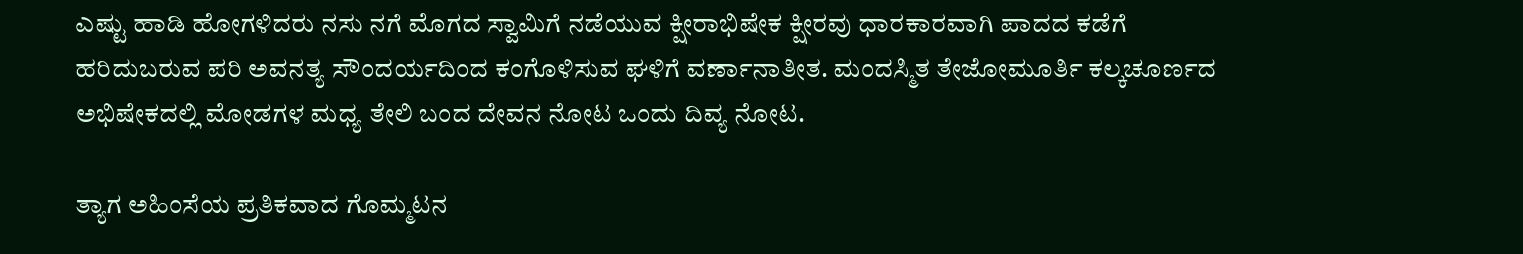ಎಷ್ಟು ಹಾಡಿ ಹೋಗಳಿದರು ನಸು ನಗೆ ಮೊಗದ ಸ್ವಾಮಿಗೆ ನಡೆಯುವ ಕ್ಷೀರಾಭಿಷೇಕ ಕ್ಷೀರವು ಧಾರಕಾರವಾಗಿ ಪಾದದ ಕಡೆಗೆ ಹರಿದುಬರುವ ಪರಿ ಅವನತ್ಯ ಸೌಂದರ್ಯದಿಂದ ಕಂಗೊಳಿಸುವ ಘಳಿಗೆ ವರ್ಣಾನಾತೀತ. ಮಂದಸ್ಮಿತ ತೇಜೋಮೂರ್ತಿ ಕಲ್ಕಚೂರ್ಣದ ಅಭಿಷೇಕದಲ್ಲಿ ಮೋಡಗಳ ಮಧ್ಯ ತೇಲಿ ಬಂದ ದೇವನ ನೋಟ ಒಂದು ದಿವ್ಯ ನೋಟ.

ತ್ಯಾಗ ಅಹಿಂಸೆಯ ಪ್ರತಿಕವಾದ ಗೊಮ್ಮಟನ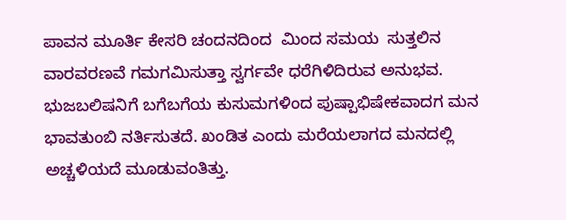ಪಾವನ ಮೂರ್ತಿ ಕೇಸರಿ ಚಂದನದಿಂದ  ಮಿಂದ ಸಮಯ  ಸುತ್ತಲಿನ ವಾರವರಣವೆ ಗಮಗಮಿಸುತ್ತಾ ಸ್ವರ್ಗವೇ ಧರೆಗಿಳಿದಿರುವ ಅನುಭವ. ಭುಜಬಲಿಷನಿಗೆ ಬಗೆಬಗೆಯ ಕುಸುಮಗಳಿಂದ ಪುಷ್ಪಾಭಿಷೇಕವಾದಗ ಮನ ಭಾವತುಂಬಿ ನರ್ತಿಸುತದೆ. ಖಂಡಿತ ಎಂದು ಮರೆಯಲಾಗದ ಮನದಲ್ಲಿ ಅಚ್ಚಳಿಯದೆ ಮೂಡುವಂತಿತ್ತು.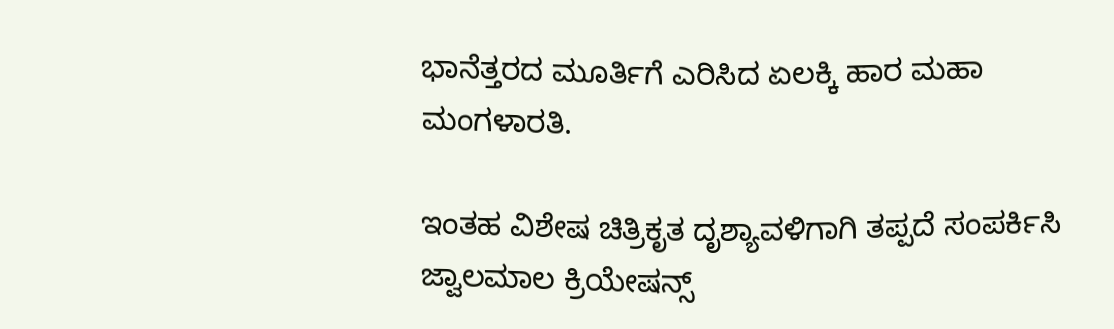ಭಾನೆತ್ತರದ ಮೂರ್ತಿಗೆ ಎರಿಸಿದ ಏಲಕ್ಕಿ ಹಾರ ಮಹಾ ಮಂಗಳಾರತಿ.

ಇಂತಹ ವಿಶೇಷ ಚಿತ್ರಿಕೃತ ದೃಶ್ಯಾವಳಿಗಾಗಿ ತಪ್ಪದೆ ಸಂಪರ್ಕಿಸಿ ಜ್ವಾಲಮಾಲ ಕ್ರಿಯೇಷನ್ಸ್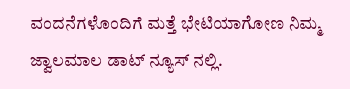ವಂದನೆಗಳೊಂದಿಗೆ ಮತ್ತೆ ಭೇಟಿಯಾಗೋಣ ನಿಮ್ಮ ಜ್ವಾಲಮಾಲ ಡಾಟ್ ನ್ಯೂಸ್ ನಲ್ಲಿ.